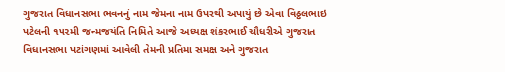ગુજરાત વિધાનસભા ભવનનું નામ જેમના નામ ઉપરથી અપાયું છે એવા વિઠ્ઠલભાઇ પટેલની ૧૫૨મી જન્મજયંતિ નિમિતે આજે અધ્યક્ષ શંકરભાઈ ચૌધરીએ ગુજરાત વિધાનસભા પટાંગણમાં આવેલી તેમની પ્રતિમા સમક્ષ અને ગુજરાત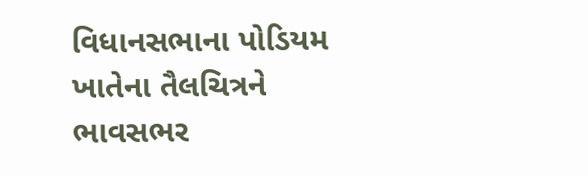વિધાનસભાના પોડિયમ ખાતેના તૈલચિત્રને ભાવસભર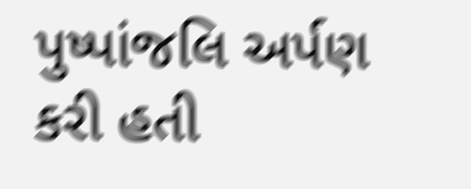પુષ્પાંજલિ અર્પણ કરી હતી